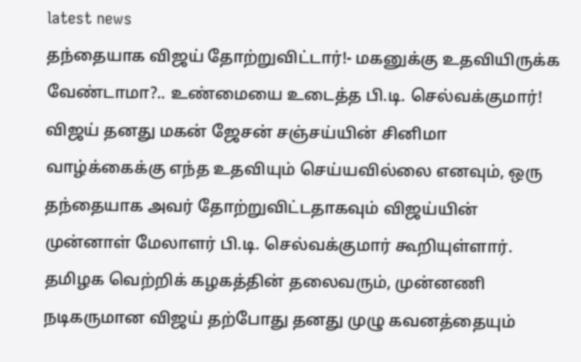latest news
தந்தையாக விஜய் தோற்றுவிட்டார்!- மகனுக்கு உதவியிருக்க வேண்டாமா?.. உண்மையை உடைத்த பி.டி. செல்வக்குமார்!
விஜய் தனது மகன் ஜேசன் சஞ்சய்யின் சினிமா வாழ்க்கைக்கு எந்த உதவியும் செய்யவில்லை எனவும், ஒரு தந்தையாக அவர் தோற்றுவிட்டதாகவும் விஜய்யின் முன்னாள் மேலாளர் பி.டி. செல்வக்குமார் கூறியுள்ளார்.
தமிழக வெற்றிக் கழகத்தின் தலைவரும், முன்னணி நடிகருமான விஜய் தற்போது தனது முழு கவனத்தையும்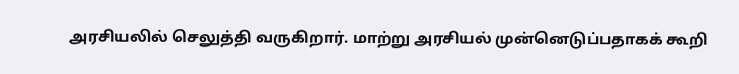அரசியலில் செலுத்தி வருகிறார். மாற்று அரசியல் முன்னெடுப்பதாகக் கூறி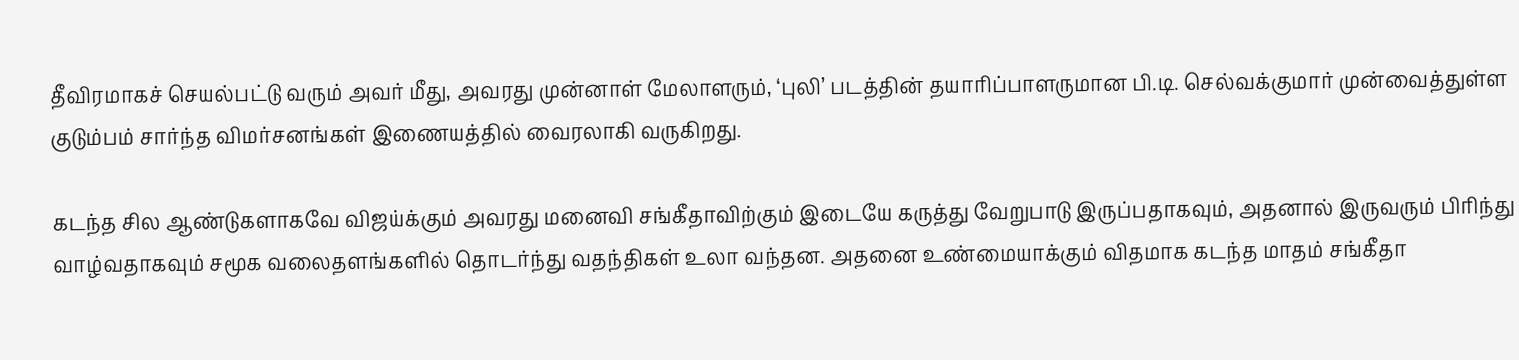தீவிரமாகச் செயல்பட்டு வரும் அவர் மீது, அவரது முன்னாள் மேலாளரும், ‘புலி’ படத்தின் தயாரிப்பாளருமான பி.டி. செல்வக்குமார் முன்வைத்துள்ள குடும்பம் சார்ந்த விமர்சனங்கள் இணையத்தில் வைரலாகி வருகிறது.

கடந்த சில ஆண்டுகளாகவே விஜய்க்கும் அவரது மனைவி சங்கீதாவிற்கும் இடையே கருத்து வேறுபாடு இருப்பதாகவும், அதனால் இருவரும் பிரிந்து வாழ்வதாகவும் சமூக வலைதளங்களில் தொடர்ந்து வதந்திகள் உலா வந்தன. அதனை உண்மையாக்கும் விதமாக கடந்த மாதம் சங்கீதா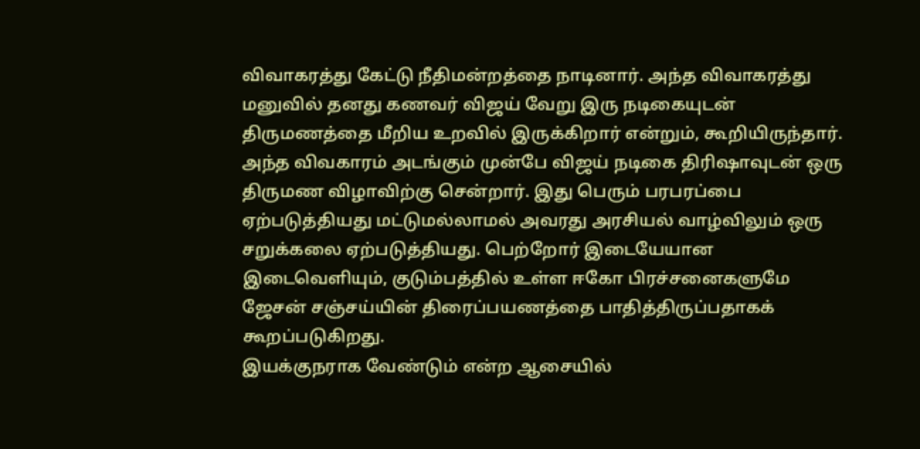விவாகரத்து கேட்டு நீதிமன்றத்தை நாடினார். அந்த விவாகரத்து மனுவில் தனது கணவர் விஜய் வேறு இரு நடிகையுடன் திருமணத்தை மீறிய உறவில் இருக்கிறார் என்றும், கூறியிருந்தார். அந்த விவகாரம் அடங்கும் முன்பே விஜய் நடிகை திரிஷாவுடன் ஒரு திருமண விழாவிற்கு சென்றார். இது பெரும் பரபரப்பை ஏற்படுத்தியது மட்டுமல்லாமல் அவரது அரசியல் வாழ்விலும் ஒரு சறுக்கலை ஏற்படுத்தியது. பெற்றோர் இடையேயான இடைவெளியும், குடும்பத்தில் உள்ள ஈகோ பிரச்சனைகளுமே ஜேசன் சஞ்சய்யின் திரைப்பயணத்தை பாதித்திருப்பதாகக் கூறப்படுகிறது.
இயக்குநராக வேண்டும் என்ற ஆசையில்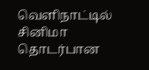வெளிநாட்டில் சினிமா தொடர்பான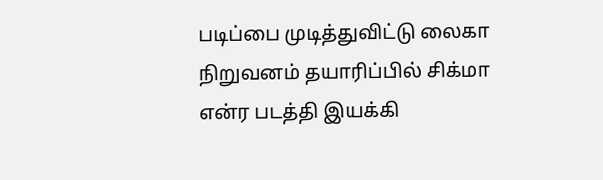படிப்பை முடித்துவிட்டு லைகா நிறுவனம் தயாரிப்பில் சிக்மா என்ர படத்தி இயக்கி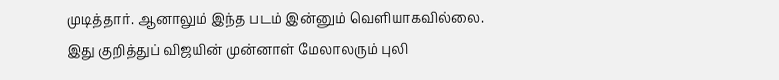முடித்தார். ஆனாலும் இந்த படம் இன்னும் வெளியாகவில்லை.
இது குறித்துப் விஜயின் முன்னாள் மேலாலரும் புலி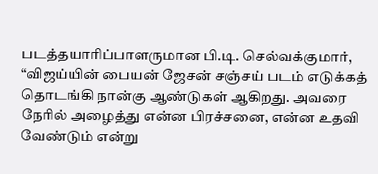படத்தயாரிப்பாளருமான பி.டி. செல்வக்குமார், “விஜய்யின் பையன் ஜேசன் சஞ்சய் படம் எடுக்கத் தொடங்கி நான்கு ஆண்டுகள் ஆகிறது. அவரை நேரில் அழைத்து என்ன பிரச்சனை, என்ன உதவி வேண்டும் என்று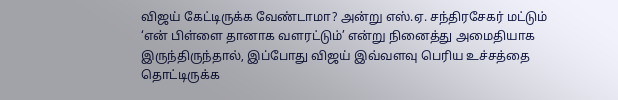விஜய் கேட்டிருக்க வேண்டாமா? அன்று எஸ்.ஏ. சந்திரசேகர் மட்டும் ‘என் பிள்ளை தானாக வளரட்டும்’ என்று நினைத்து அமைதியாக இருந்திருந்தால், இப்போது விஜய் இவ்வளவு பெரிய உச்சத்தை தொட்டிருக்க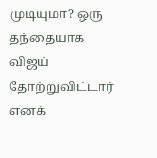முடியுமா? ஒரு தந்தையாக விஜய் தோற்றுவிட்டார் எனக்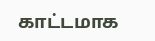காட்டமாக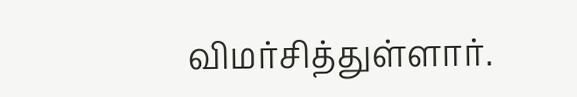விமர்சித்துள்ளார்.